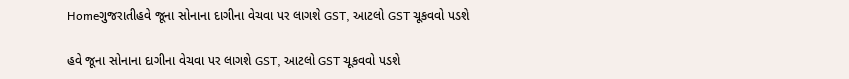Homeગુજરાતીહવે જૂના સોનાના દાગીના વેચવા પર લાગશે GST, આટલો GST ચૂકવવો પડશે

હવે જૂના સોનાના દાગીના વેચવા પર લાગશે GST, આટલો GST ચૂકવવો પડશે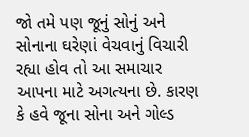જો તમે પણ જૂનું સોનું અને સોનાના ઘરેણાં વેચવાનું વિચારી રહ્યા હોવ તો આ સમાચાર આપના માટે અગત્યના છે. કારણ કે હવે જૂના સોના અને ગોલ્ડ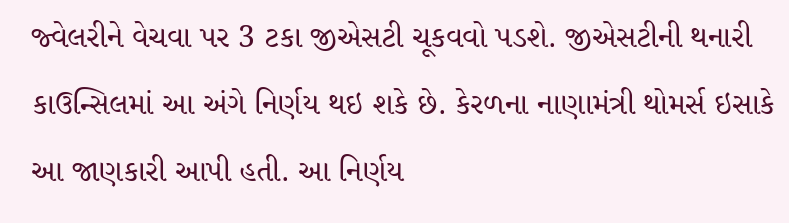જ્વેલરીને વેચવા પર 3 ટકા જીએસટી ચૂકવવો પડશે. જીએસટીની થનારી કાઉન્સિલમાં આ અંગે નિર્ણય થઇ શકે છે. કેરળના નાણામંત્રી થોમર્સ ઇસાકે આ જાણકારી આપી હતી. આ નિર્ણય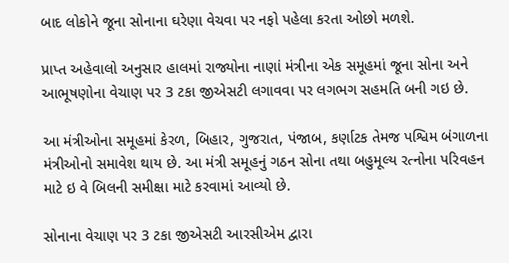બાદ લોકોને જૂના સોનાના ઘરેણા વેચવા પર નફો પહેલા કરતા ઓછો મળશે.

પ્રાપ્ત અહેવાલો અનુસાર હાલમાં રાજ્યોના નાણાં મંત્રીના એક સમૂહમાં જૂના સોના અને આભૂષણોના વેચાણ પર 3 ટકા જીએસટી લગાવવા પર લગભગ સહમતિ બની ગઇ છે.

આ મંત્રીઓના સમૂહમાં કેરળ, બિહાર, ગુજરાત, પંજાબ, કર્ણાટક તેમજ પશ્વિમ બંગાળના મંત્રીઓનો સમાવેશ થાય છે. આ મંત્રી સમૂહનું ગઠન સોના તથા બહુમૂલ્ય રત્નોના પરિવહન માટે ઇ વે બિલની સમીક્ષા માટે કરવામાં આવ્યો છે.

સોનાના વેચાણ પર 3 ટકા જીએસટી આરસીએમ દ્વારા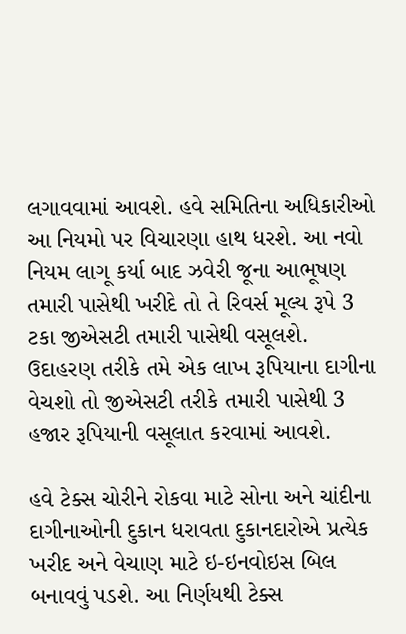લગાવવામાં આવશે. હવે સમિતિના અધિકારીઓ આ નિયમો પર વિચારણા હાથ ધરશે. આ નવો નિયમ લાગૂ કર્યા બાદ ઝવેરી જૂના આભૂષણ તમારી પાસેથી ખરીદે તો તે રિવર્સ મૂલ્ય રૂપે 3 ટકા જીએસટી તમારી પાસેથી વસૂલશે. ઉદાહરણ તરીકે તમે એક લાખ રૂપિયાના દાગીના વેચશો તો જીએસટી તરીકે તમારી પાસેથી 3 હજાર રૂપિયાની વસૂલાત કરવામાં આવશે.

હવે ટેક્સ ચોરીને રોકવા માટે સોના અને ચાંદીના દાગીનાઓની દુકાન ધરાવતા દુકાનદારોએ પ્રત્યેક ખરીદ અને વેચાણ માટે ઇ-ઇનવોઇસ બિલ બનાવવું પડશે. આ નિર્ણયથી ટેક્સ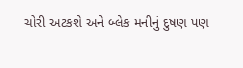ચોરી અટકશે અને બ્લેક મનીનું દુષણ પણ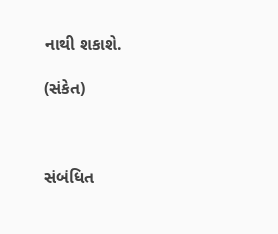નાથી શકાશે.

(સંકેત)



સંબંધિત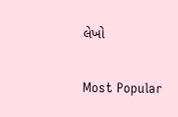લેખો

Most Popular